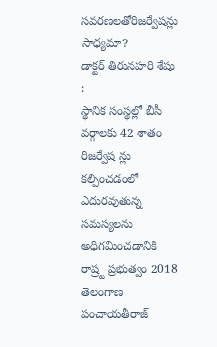సవరణలతోరిజర్వేషన్లు సాధ్యమా?
డాక్టర్ తిరునహరి శేషు :
స్థానిక సంస్థల్లో బీసీ వర్గాలకు 42 శాతం రిజర్వేష న్లు కల్పించడంలో ఎదురవుతున్న సమస్యలను అధిగమించడానికి రాష్ర్ట ప్రభుత్వం 2018 తెలంగాణ పంచాయతీరాజ్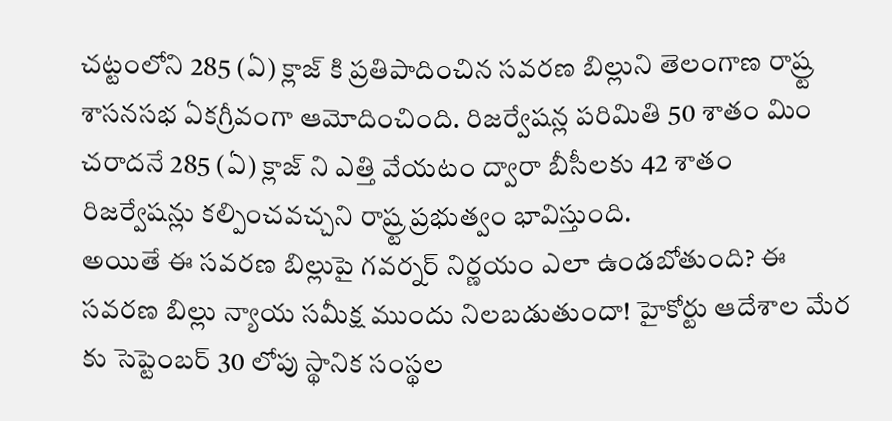చట్టంలోని 285 (ఏ) క్లాజ్ కి ప్రతిపాదించిన సవరణ బిల్లుని తెలంగాణ రాష్ర్ట శాసనసభ ఏకగ్రీవంగా ఆమోదించింది. రిజర్వేషన్ల పరిమితి 50 శాతం మిం చరాదనే 285 (ఏ) క్లాజ్ ని ఎత్తి వేయటం ద్వారా బీసీలకు 42 శాతం రిజర్వేషన్లు కల్పించవచ్చని రాష్ర్ట ప్రభుత్వం భావిస్తుంది.
అయితే ఈ సవరణ బిల్లుపై గవర్నర్ నిర్ణయం ఎలా ఉండబోతుంది? ఈ సవరణ బిల్లు న్యాయ సమీక్ష ముందు నిలబడుతుందా! హైకోర్టు ఆదేశాల మేర కు సెప్టెంబర్ 30 లోపు స్థానిక సంస్థల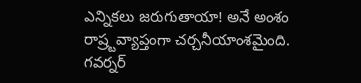ఎన్నికలు జరుగుతాయా! అనే అంశం రాష్ర్టవ్యాప్తంగా చర్చనీయాంశమైంది. గవర్నర్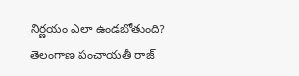నిర్ణయం ఎలా ఉండబోతుంది? తెలంగాణ పంచాయతీ రాజ్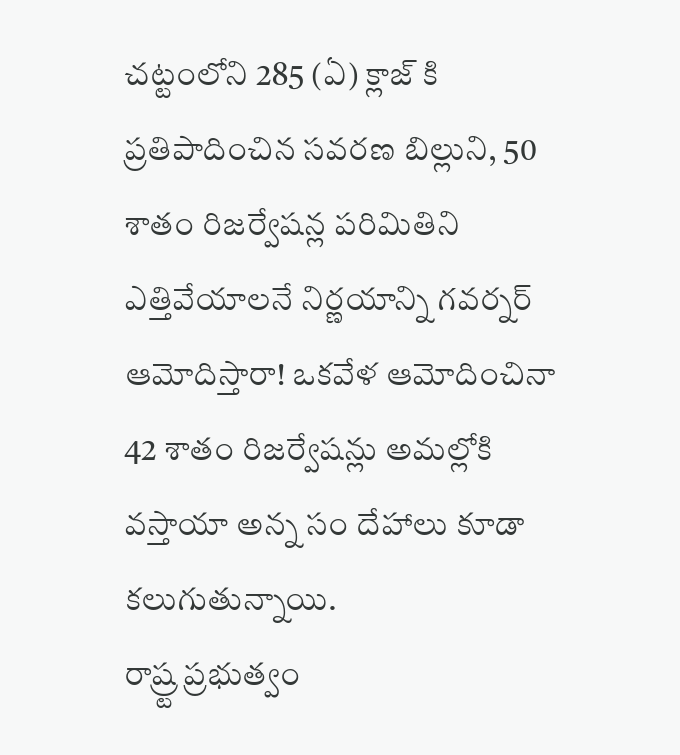చట్టంలోని 285 (ఏ) క్లాజ్ కి ప్రతిపాదించిన సవరణ బిల్లుని, 50 శాతం రిజర్వేషన్ల పరిమితిని ఎత్తివేయాలనే నిర్ణయాన్ని గవర్నర్ ఆమోదిస్తారా! ఒకవేళ ఆమోదించినా 42 శాతం రిజర్వేషన్లు అమల్లోకి వస్తాయా అన్న సం దేహాలు కూడా కలుగుతున్నాయి.
రాష్ర్ట ప్రభుత్వం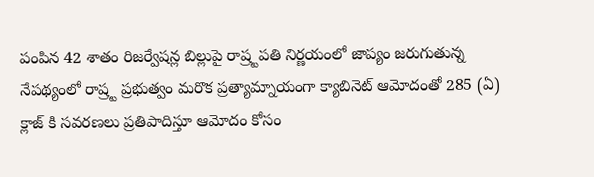పంపిన 42 శాతం రిజర్వేషన్ల బిల్లుపై రాష్ర్టపతి నిర్ణయంలో జాప్యం జరుగుతున్న నేపథ్యంలో రాష్ర్ట ప్రభుత్వం మరొక ప్రత్యామ్నాయంగా క్యాబినెట్ ఆమోదంతో 285 (ఏ) క్లాజ్ కి సవరణలు ప్రతిపాదిస్తూ ఆమోదం కోసం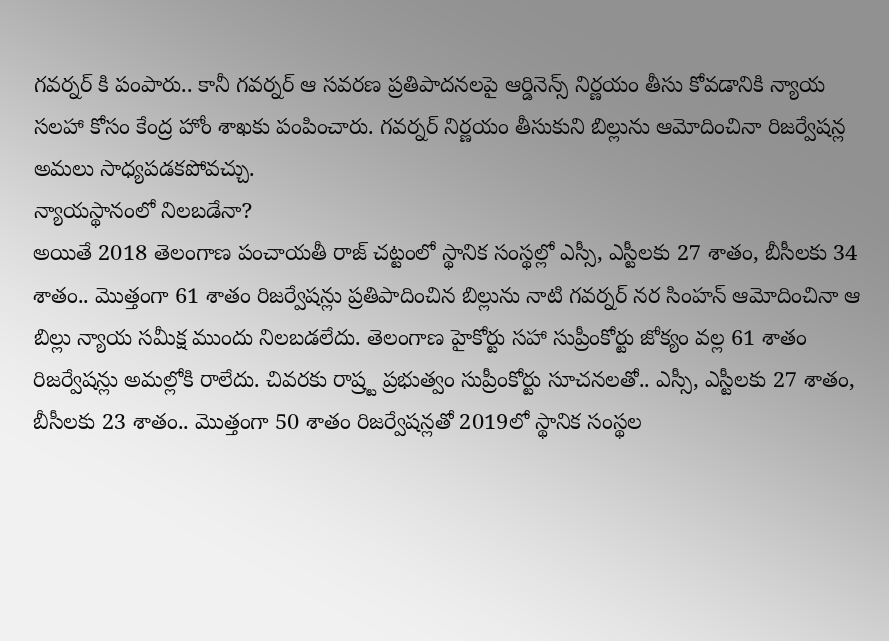గవర్నర్ కి పంపారు.. కానీ గవర్నర్ ఆ సవరణ ప్రతిపాదనలపై ఆర్డినెన్స్ నిర్ణయం తీసు కోవడానికి న్యాయ సలహా కోసం కేంద్ర హోం శాఖకు పంపించారు. గవర్నర్ నిర్ణయం తీసుకుని బిల్లును ఆమోదించినా రిజర్వేషన్ల అమలు సాధ్యపడకపోవచ్చు.
న్యాయస్థానంలో నిలబడేనా?
అయితే 2018 తెలంగాణ పంచాయతీ రాజ్ చట్టంలో స్థానిక సంస్థల్లో ఎస్సీ, ఎస్టీలకు 27 శాతం, బీసీలకు 34 శాతం.. మొత్తంగా 61 శాతం రిజర్వేషన్లు ప్రతిపాదించిన బిల్లును నాటి గవర్నర్ నర సింహన్ ఆమోదించినా ఆ బిల్లు న్యాయ సమీక్ష ముందు నిలబడలేదు. తెలంగాణ హైకోర్టు సహా సుప్రీంకోర్టు జోక్యం వల్ల 61 శాతం రిజర్వేషన్లు అమల్లోకి రాలేదు. చివరకు రాష్ర్ట ప్రభుత్వం సుప్రీంకోర్టు సూచనలతో.. ఎస్సీ, ఎస్టీలకు 27 శాతం, బీసీలకు 23 శాతం.. మొత్తంగా 50 శాతం రిజర్వేషన్లతో 2019లో స్థానిక సంస్థల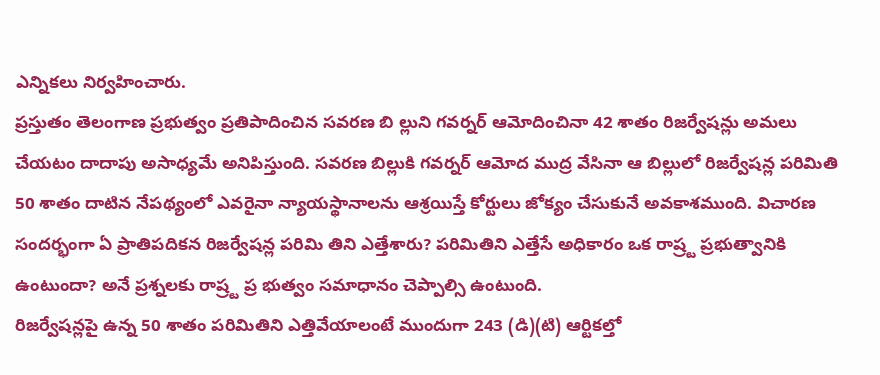ఎన్నికలు నిర్వహించారు.
ప్రస్తుతం తెలంగాణ ప్రభుత్వం ప్రతిపాదించిన సవరణ బి ల్లుని గవర్నర్ ఆమోదించినా 42 శాతం రిజర్వేషన్లు అమలు చేయటం దాదాపు అసాధ్యమే అనిపిస్తుంది. సవరణ బిల్లుకి గవర్నర్ ఆమోద ముద్ర వేసినా ఆ బిల్లులో రిజర్వేషన్ల పరిమితి 50 శాతం దాటిన నేపథ్యంలో ఎవరైనా న్యాయస్థానాలను ఆశ్రయిస్తే కోర్టులు జోక్యం చేసుకునే అవకాశముంది. విచారణ సందర్భంగా ఏ ప్రాతిపదికన రిజర్వేషన్ల పరిమి తిని ఎత్తేశారు? పరిమితిని ఎత్తేసే అధికారం ఒక రాష్ర్ట ప్రభుత్వానికి ఉంటుందా? అనే ప్రశ్నలకు రాష్ర్ట ప్ర భుత్వం సమాధానం చెప్పాల్సి ఉంటుంది.
రిజర్వేషన్లపై ఉన్న 50 శాతం పరిమితిని ఎత్తివేయాలంటే ముందుగా 243 (డి)(టి) ఆర్టికల్తో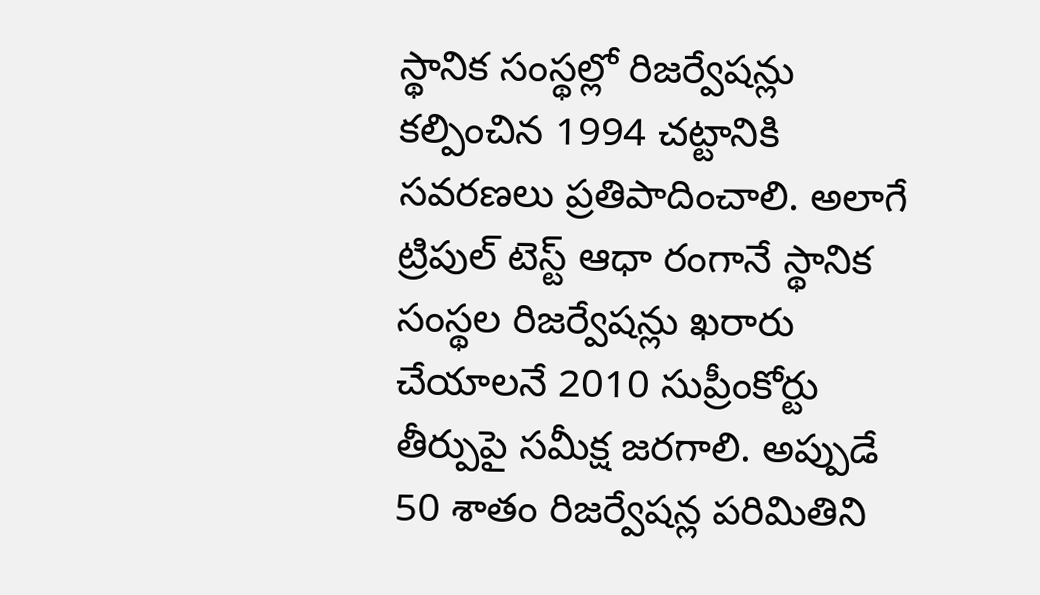స్థానిక సంస్థల్లో రిజర్వేషన్లు కల్పించిన 1994 చట్టానికి సవరణలు ప్రతిపాదించాలి. అలాగే ట్రిపుల్ టెస్ట్ ఆధా రంగానే స్థానిక సంస్థల రిజర్వేషన్లు ఖరారు చేయాలనే 2010 సుప్రీంకోర్టు తీర్పుపై సమీక్ష జరగాలి. అప్పుడే 50 శాతం రిజర్వేషన్ల పరిమితిని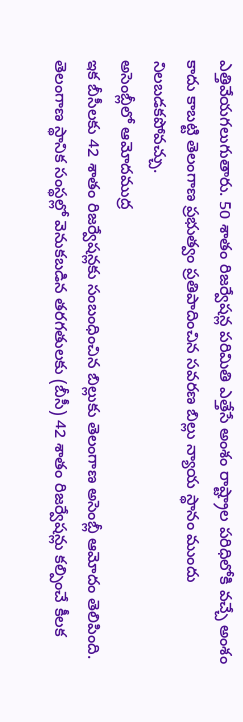ఎత్తివేయగలుగుతారు. 50 శాతం రిజర్వేషన్ల పరిమితి ఎత్తేసే అంశం రాష్ట్రాల పరిధిలోకి వచ్చే అంశం కాదు కాబట్టి తెలంగాణ ప్రభుత్వం ప్రతిపాదించిన సవరణ బిల్లు న్యాయ స్థానం ముందు నిలబడకపోవచ్చు.
అసెంబ్లీలో ఆమోదముద్ర
ఇక బీసీలకు 42 శాతం రిజర్వేషన్లకు సంబంధించిన బిల్లుకు తెలంగాణ అసెంబ్లీ ఆమోదం తెలిపింది. తెలంగాణ స్థానిక సంస్థల్లో వెనుకబడిన తరగతులకు (బీసీ) 42 శాతం రిజర్వేషన్లు కల్పించే కీలక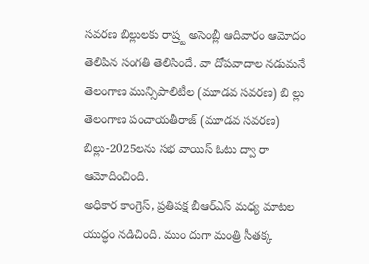సవరణ బిల్లులకు రాష్ర్ట అసెంబ్లీ ఆదివారం ఆమోదం తెలిపిన సంగతి తెలిసిందే. వా దోపవాదాల నడుమనే తెలంగాణ మున్సిపాలిటీల (మూడవ సవరణ) బి ల్లు తెలంగాణ పంచాయతీరాజ్ (మూడవ సవరణ) బిల్లు-2025లను సభ వాయిస్ ఓటు ద్వా రా ఆమోదించింది.
అధికార కాంగ్రెస్, ప్రతిపక్ష బీఆర్ఎస్ మధ్య మాటల యుద్ధం నడిచింది. ముం దుగా మంత్రి సీతక్క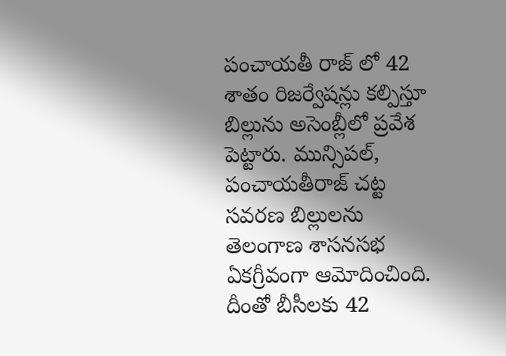పంచాయతీ రాజ్ లో 42 శాతం రిజర్వేషన్లు కల్పిస్తూ బిల్లును అసెంబ్లీలో ప్రవేశ పెట్టారు. మున్సిపల్, పంచాయతీరాజ్ చట్ట సవరణ బిల్లులను తెలంగాణ శాసనసభ ఏకగ్రీవంగా ఆమోదించింది. దీంతో బీసీలకు 42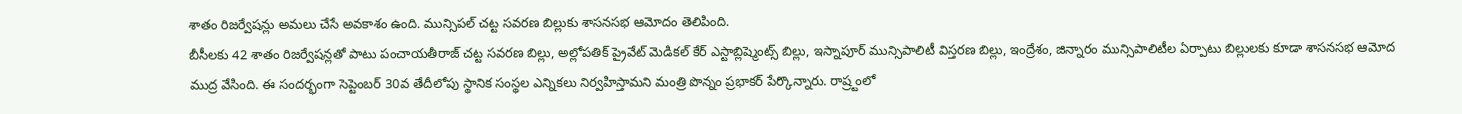శాతం రిజర్వేషన్లు అమలు చేసే అవకాశం ఉంది. మున్సిపల్ చట్ట సవరణ బిల్లుకు శాసనసభ ఆమోదం తెలిపింది.
బీసీలకు 42 శాతం రిజర్వేషన్లతో పాటు పంచాయతీరాజ్ చట్ట సవరణ బిల్లు, అల్లోపతిక్ ప్రైవేట్ మెడికల్ కేర్ ఎస్టాబ్లిష్మెంట్స్ బిల్లు, ఇస్నాపూర్ మున్సిపాలిటీ విస్తరణ బిల్లు, ఇంద్రేశం, జిన్నారం మున్సిపాలిటీల ఏర్పాటు బిల్లులకు కూడా శాసనసభ ఆమోద ముద్ర వేసింది. ఈ సందర్భంగా సెప్టెంబర్ 30వ తేదీలోపు స్థానిక సంస్థల ఎన్నికలు నిర్వహిస్తామని మంత్రి పొన్నం ప్రభాకర్ పేర్కొన్నారు. రాష్ర్టంలో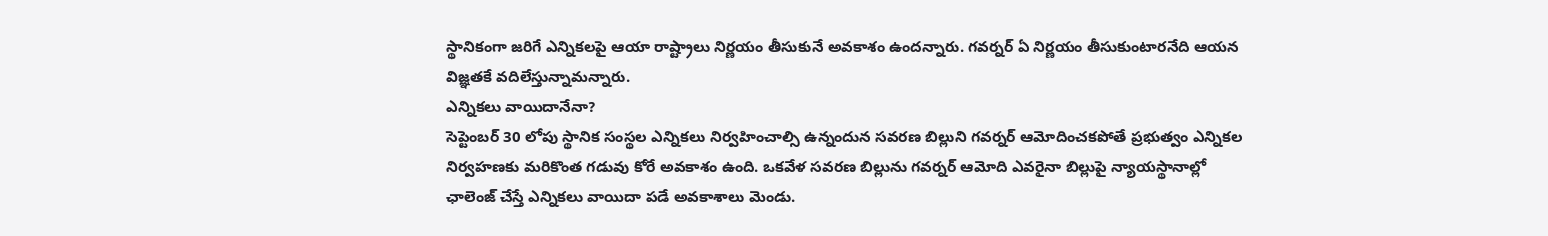స్థానికంగా జరిగే ఎన్నికలపై ఆయా రాష్ట్రాలు నిర్ణయం తీసుకునే అవకాశం ఉందన్నారు. గవర్నర్ ఏ నిర్ణయం తీసుకుంటారనేది ఆయన విజ్ఞతకే వదిలేస్తున్నామన్నారు.
ఎన్నికలు వాయిదానేనా?
సెప్టెంబర్ 30 లోపు స్థానిక సంస్థల ఎన్నికలు నిర్వహించాల్సి ఉన్నందున సవరణ బిల్లుని గవర్నర్ ఆమోదించకపోతే ప్రభుత్వం ఎన్నికల నిర్వహణకు మరికొంత గడువు కోరే అవకాశం ఉంది. ఒకవేళ సవరణ బిల్లును గవర్నర్ ఆమోది ఎవరైనా బిల్లుపై న్యాయస్థానాల్లో ఛాలెంజ్ చేస్తే ఎన్నికలు వాయిదా పడే అవకాశాలు మెండు.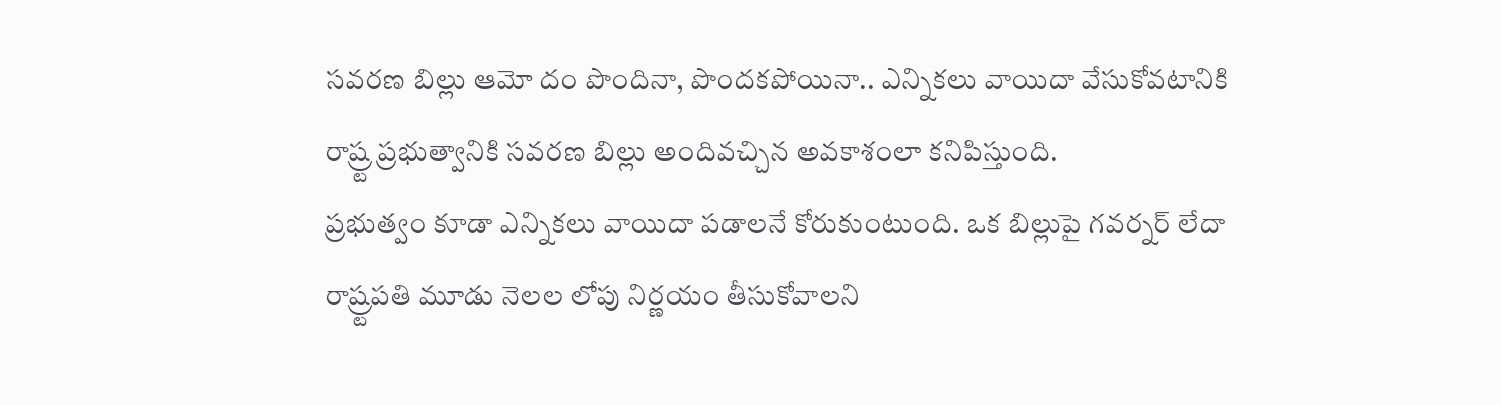సవరణ బిల్లు ఆమో దం పొందినా, పొందకపోయినా.. ఎన్నికలు వాయిదా వేసుకోవటానికి రాష్ర్ట ప్రభుత్వానికి సవరణ బిల్లు అందివచ్చిన అవకాశంలా కనిపిస్తుంది.
ప్రభుత్వం కూడా ఎన్నికలు వాయిదా పడాలనే కోరుకుంటుంది. ఒక బిల్లుపై గవర్నర్ లేదా రాష్ర్టపతి మూడు నెలల లోపు నిర్ణయం తీసుకోవాలని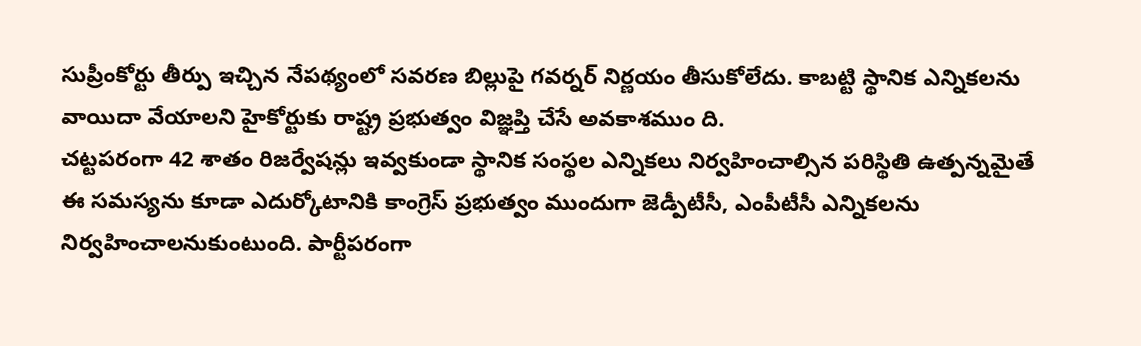సుప్రీంకోర్టు తీర్పు ఇచ్చిన నేపథ్యంలో సవరణ బిల్లుపై గవర్నర్ నిర్ణయం తీసుకోలేదు. కాబట్టి స్థానిక ఎన్నికలను వాయిదా వేయాలని హైకోర్టుకు రాష్ట్ర ప్రభుత్వం విజ్ఞప్తి చేసే అవకాశముం ది.
చట్టపరంగా 42 శాతం రిజర్వేషన్లు ఇవ్వకుండా స్థానిక సంస్థల ఎన్నికలు నిర్వహించాల్సిన పరిస్థితి ఉత్పన్నమైతే ఈ సమస్యను కూడా ఎదుర్కోటానికి కాంగ్రెస్ ప్రభుత్వం ముందుగా జెడ్పీటీసీ, ఎంపీటీసీ ఎన్నికలను నిర్వహించాలనుకుంటుంది. పార్టీపరంగా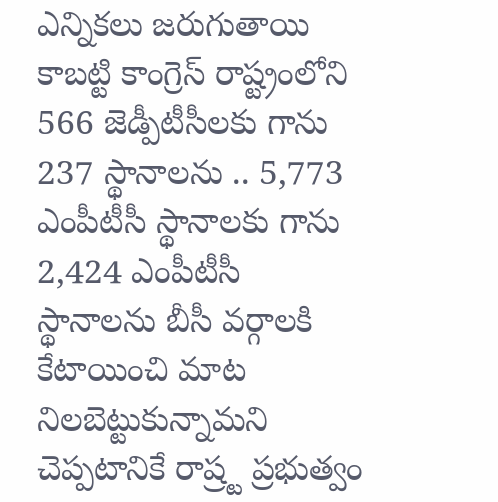ఎన్నికలు జరుగుతాయి కాబట్టి కాంగ్రెస్ రాష్ట్రంలోని 566 జెడ్పీటీసీలకు గాను 237 స్థానాలను .. 5,773 ఎంపీటీసీ స్థానాలకు గాను 2,424 ఎంపీటీసీ స్థానాలను బీసీ వర్గాలకి కేటాయించి మాట నిలబెట్టుకున్నామని చెప్పటానికే రాష్ర్ట ప్రభుత్వం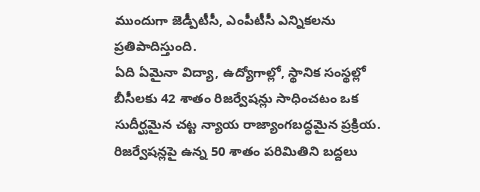ముందుగా జెడ్పీటీసీ, ఎంపీటీసీ ఎన్నికలను ప్రతిపాదిస్తుంది.
ఏది ఏమైనా విద్యా, ఉద్యోగాల్లో, స్థానిక సంస్థల్లో బీసీలకు 42 శాతం రిజర్వేషన్లు సాధించటం ఒక సుదీర్ఘమైన చట్ట న్యాయ రాజ్యాంగబద్ధమైన ప్రక్రియ. రిజర్వేషన్లపై ఉన్న 50 శాతం పరిమితిని బద్దలు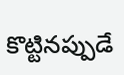కొట్టినప్పుడే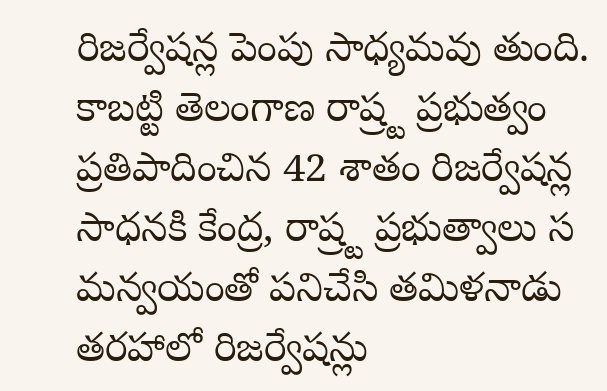రిజర్వేషన్ల పెంపు సాధ్యమవు తుంది. కాబట్టి తెలంగాణ రాష్ర్ట ప్రభుత్వం ప్రతిపాదించిన 42 శాతం రిజర్వేషన్ల సాధనకి కేంద్ర, రాష్ర్ట ప్రభుత్వాలు స మన్వయంతో పనిచేసి తమిళనాడు తరహాలో రిజర్వేషన్లు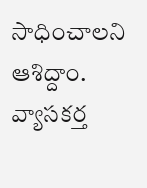సాధించాలని ఆశిద్దాం.
వ్యాసకర్త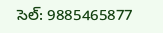సెల్: 9885465877